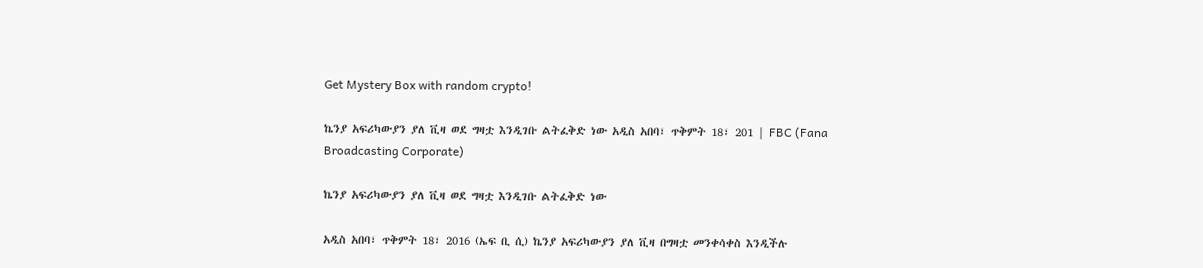Get Mystery Box with random crypto!

ኬንያ አፍሪካውያን ያለ ቪዛ ወደ ግዛቷ እንዲገቡ ልትፈቅድ ነው አዲስ አበባ፣ ጥቅምት 18፣ 201 | FBC (Fana Broadcasting Corporate)

ኬንያ አፍሪካውያን ያለ ቪዛ ወደ ግዛቷ እንዲገቡ ልትፈቅድ ነው

አዲስ አበባ፣ ጥቅምት 18፣ 2016 (ኤፍ ቢ ሲ) ኬንያ አፍሪካውያን ያለ ቪዛ በግዛቷ መንቀሳቀስ እንዲችሉ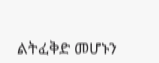ልትፈቅድ መሆኑን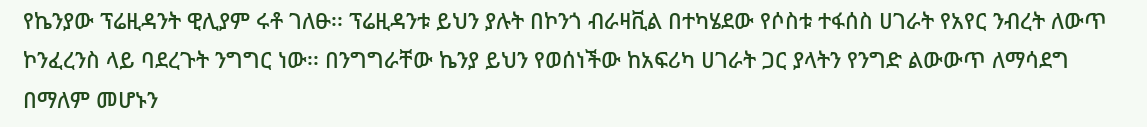የኬንያው ፕሬዚዳንት ዊሊያም ሩቶ ገለፁ፡፡ ፕሬዚዳንቱ ይህን ያሉት በኮንጎ ብራዛቪል በተካሄደው የሶስቱ ተፋሰስ ሀገራት የአየር ንብረት ለውጥ ኮንፈረንስ ላይ ባደረጉት ንግግር ነው፡፡ በንግግራቸው ኬንያ ይህን የወሰነችው ከአፍሪካ ሀገራት ጋር ያላትን የንግድ ልውውጥ ለማሳደግ በማለም መሆኑን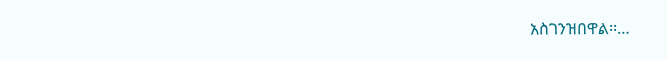አስገንዝበዋል፡፡…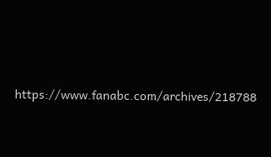https://www.fanabc.com/archives/218788